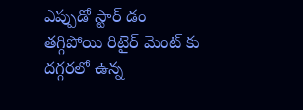ఎప్పుడో స్టార్ డం తగ్గిపోయి రిటైర్ మెంట్ కు దగ్గరలో ఉన్న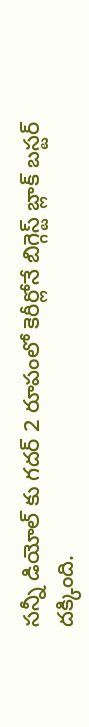సన్నీ డియోల్ కు గదర్ 2 రూపంలో కెరీర్లోనే బిగ్గెస్ట్ బ్లాక్ బస్టర్ దక్కింది.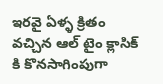ఇరవై ఏళ్ళ క్రితం వచ్చిన ఆల్ టైం క్లాసిక్ కి కొనసాగింపుగా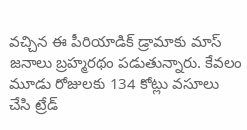వచ్చిన ఈ పీరియాడిక్ డ్రామాకు మాస్ జనాలు బ్రహ్మరథం పడుతున్నారు. కేవలం మూడు రోజులకు 134 కోట్లు వసూలు చేసి ట్రేడ్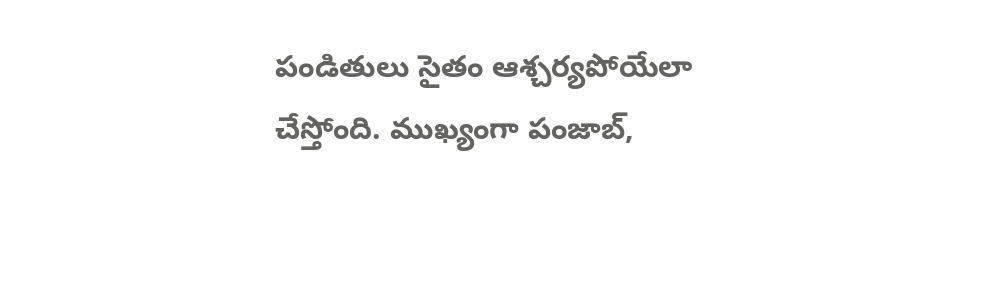పండితులు సైతం ఆశ్చర్యపోయేలా చేస్తోంది. ముఖ్యంగా పంజాబ్,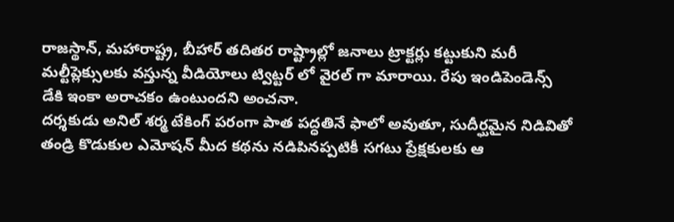రాజస్థాన్, మహారాష్ట్ర, బీహార్ తదితర రాష్ట్రాల్లో జనాలు ట్రాక్టర్లు కట్టుకుని మరీ మల్టీప్లెక్సులకు వస్తున్న వీడియోలు ట్విట్టర్ లో వైరల్ గా మారాయి. రేపు ఇండిపెండెన్స్ డేకి ఇంకా అరాచకం ఉంటుందని అంచనా.
దర్శకుడు అనిల్ శర్మ టేకింగ్ పరంగా పాత పద్ధతినే ఫాలో అవుతూ, సుదీర్ఘమైన నిడివితో తండ్రి కొడుకుల ఎమోషన్ మీద కథను నడిపినప్పటికీ సగటు ప్రేక్షకులకు ఆ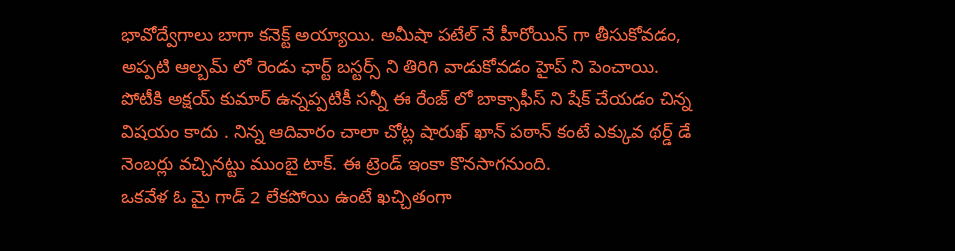భావోద్వేగాలు బాగా కనెక్ట్ అయ్యాయి. అమీషా పటేల్ నే హీరోయిన్ గా తీసుకోవడం, అప్పటి ఆల్బమ్ లో రెండు ఛార్ట్ బస్టర్స్ ని తిరిగి వాడుకోవడం హైప్ ని పెంచాయి. పోటీకి అక్షయ్ కుమార్ ఉన్నప్పటికీ సన్నీ ఈ రేంజ్ లో బాక్సాఫీస్ ని షేక్ చేయడం చిన్న విషయం కాదు . నిన్న ఆదివారం చాలా చోట్ల షారుఖ్ ఖాన్ పఠాన్ కంటే ఎక్కువ థర్డ్ డే నెంబర్లు వచ్చినట్టు ముంబై టాక్. ఈ ట్రెండ్ ఇంకా కొనసాగనుంది.
ఒకవేళ ఓ మై గాడ్ 2 లేకపోయి ఉంటే ఖచ్చితంగా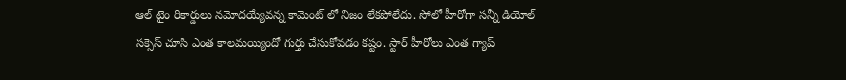ఆల్ టైం రికార్డులు నమోదయ్యేవన్న కామెంట్ లో నిజం లేకపోలేదు. సోలో హీరోగా సన్నీ డియోల్ సక్సెస్ చూసి ఎంత కాలమయ్యిందో గుర్తు చేసుకోవడం కష్టం. స్టార్ హీరోలు ఎంత గ్యాప్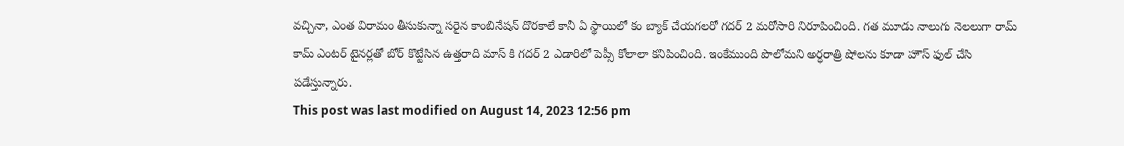వచ్చినా, ఎంత విరామం తీసుకున్నా సరైన కాంబినేషన్ దొరకాలే కానీ ఏ స్థాయిలో కం బ్యాక్ చేయగలరో గదర్ 2 మరోసారి నిరూపించింది. గత మూడు నాలుగు నెలలుగా రామ్ కామ్ ఎంటర్ టైనర్లతో బోర్ కొట్టేసిన ఉత్తరాది మాస్ కి గదర్ 2 ఎడారిలో పెప్సీ కోలాలా కనిపించింది. ఇంకేముంది పొలోమని అర్ధరాత్రి షోలను కూడా హౌస్ ఫుల్ చేసి పడేస్తున్నారు.
This post was last modified on August 14, 2023 12:56 pm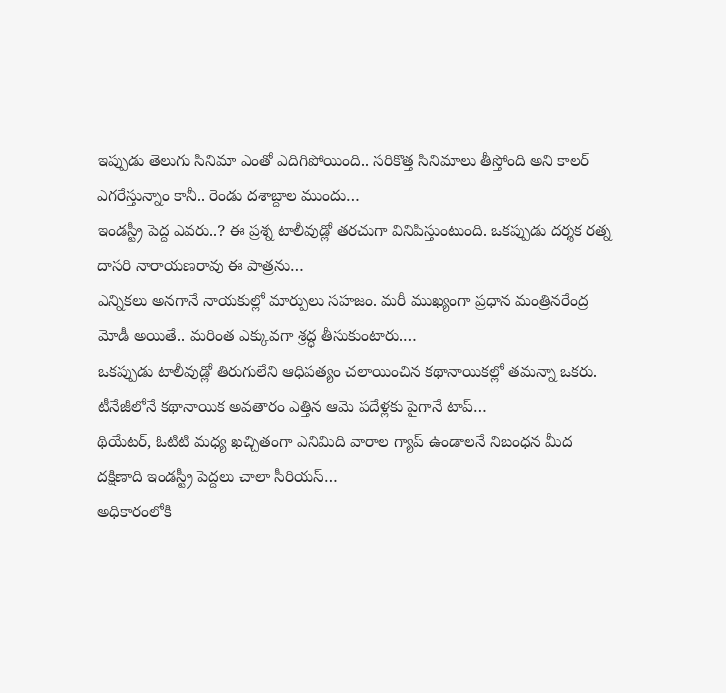ఇప్పుడు తెలుగు సినిమా ఎంతో ఎదిగిపోయింది.. సరికొత్త సినిమాలు తీస్తోంది అని కాలర్ ఎగరేస్తున్నాం కానీ.. రెండు దశాబ్దాల ముందు…
ఇండస్ట్రీ పెద్ద ఎవరు..? ఈ ప్రశ్న టాలీవుడ్లో తరచుగా వినిపిస్తుంటుంది. ఒకప్పుడు దర్శక రత్న దాసరి నారాయణరావు ఈ పాత్రను…
ఎన్నికలు అనగానే నాయకుల్లో మార్పులు సహజం. మరీ ముఖ్యంగా ప్రధాన మంత్రినరేంద్ర మోడీ అయితే.. మరింత ఎక్కువగా శ్రద్ధ తీసుకుంటారు.…
ఒకప్పుడు టాలీవుడ్లో తిరుగులేని ఆధిపత్యం చలాయించిన కథానాయికల్లో తమన్నా ఒకరు. టీనేజీలోనే కథానాయిక అవతారం ఎత్తిన ఆమె పదేళ్లకు పైగానే టాప్…
థియేటర్, ఓటిటి మధ్య ఖచ్చితంగా ఎనిమిది వారాల గ్యాప్ ఉండాలనే నిబంధన మీద దక్షిణాది ఇండస్ట్రీ పెద్దలు చాలా సీరియస్…
అధికారంలోకి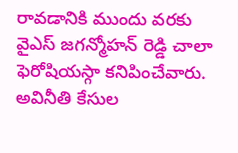రావడానికి ముందు వరకు వైఎస్ జగన్మోహన్ రెడ్డి చాలా ఫెరోషియస్గా కనిపించేవారు. అవినీతి కేసుల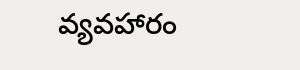వ్యవహారం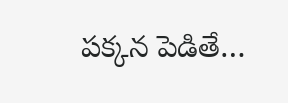పక్కన పెడితే…